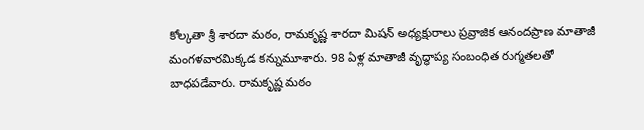కోల్కతా శ్రీ శారదా మఠం, రామకృష్ణ శారదా మిషన్ అధ్యక్షురాలు ప్రవ్రాజిక ఆనందప్రాణ మాతాజీ మంగళవారమిక్కడ కన్నుమూశారు. 98 ఏళ్ల మాతాజీ వృద్ధాప్య సంబంధిత రుగ్మతలతో బాధపడేవారు. రామకృష్ణ మఠం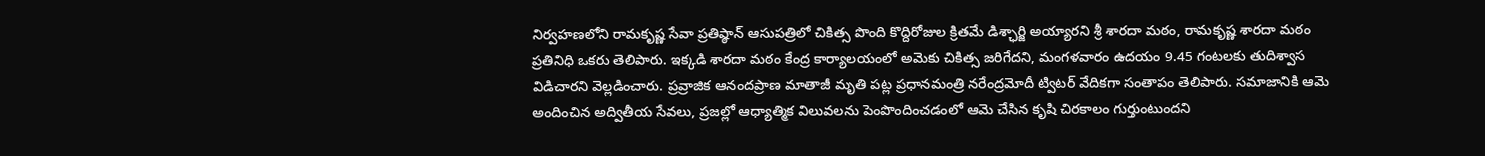నిర్వహణలోని రామకృష్ణ సేవా ప్రతిష్ఠాన్ ఆసుపత్రిలో చికిత్స పొంది కొద్దిరోజుల క్రితమే డిశ్ఛార్జి అయ్యారని శ్రీ శారదా మఠం, రామకృష్ణ శారదా మఠం ప్రతినిధి ఒకరు తెలిపారు. ఇక్కడి శారదా మఠం కేంద్ర కార్యాలయంలో అమెకు చికిత్స జరిగేదని, మంగళవారం ఉదయం 9.45 గంటలకు తుదిశ్వాస విడిచారని వెల్లడించారు. ప్రవ్రాజిక ఆనందప్రాణ మాతాజీ మృతి పట్ల ప్రధానమంత్రి నరేంద్రమోదీ ట్విటర్ వేదికగా సంతాపం తెలిపారు. సమాజానికి ఆమె అందించిన అద్వితీయ సేవలు, ప్రజల్లో ఆధ్యాత్మిక విలువలను పెంపొందించడంలో ఆమె చేసిన కృషి చిరకాలం గుర్తుంటుందని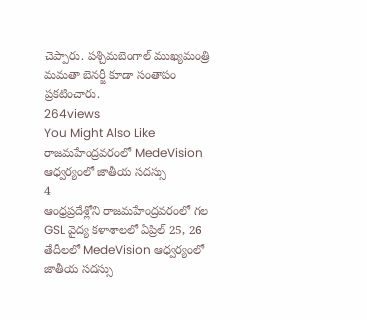చెప్పారు. పశ్చిమబెంగాల్ ముఖ్యమంత్రి మమతా బెనర్జీ కూడా సంతాపం ప్రకటించారు.
264views
You Might Also Like
రాజమహేంద్రవరంలో MedeVision ఆధ్వర్యంలో జాతీయ సదస్సు
4
ఆంధ్రప్రదేశ్లోని రాజమహేంద్రవరంలో గల GSL వైద్య కళాశాలలో ఏప్రిల్ 25, 26 తేదీలలో MedeVision ఆధ్వర్యంలో జాతీయ సదస్సు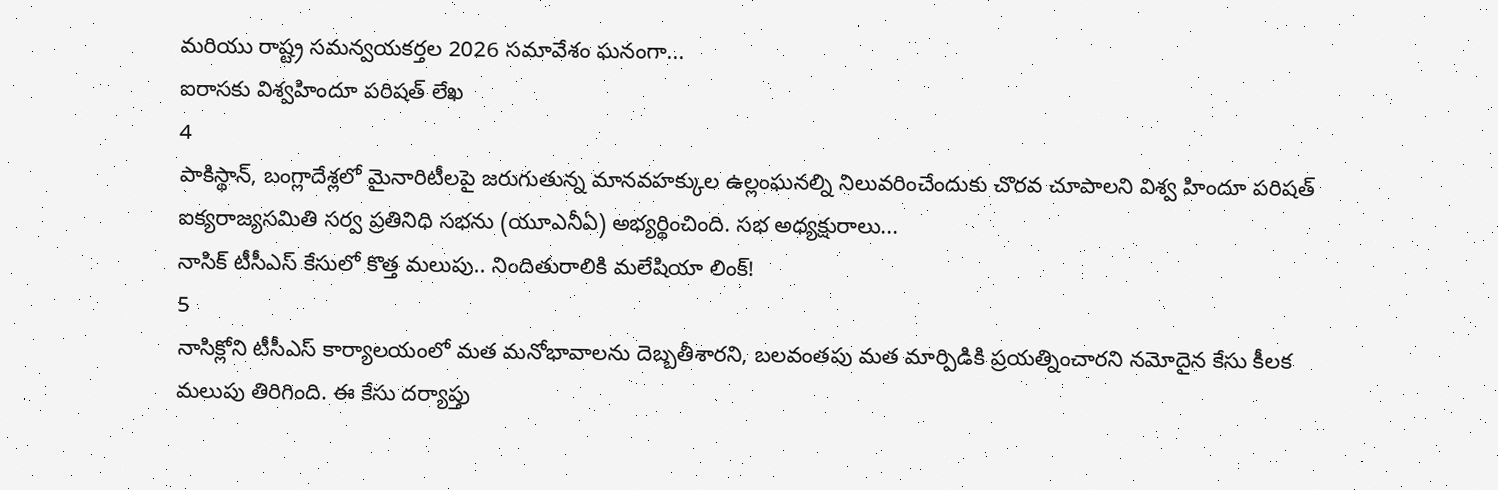మరియు రాష్ట్ర సమన్వయకర్తల 2026 సమావేశం ఘనంగా...
ఐరాసకు విశ్వహిందూ పరిషత్ లేఖ
4
పాకిస్థాన్, బంగ్లాదేశ్లలో మైనారిటీలపై జరుగుతున్న మానవహక్కుల ఉల్లంఘనల్ని నిలువరించేందుకు చొరవ చూపాలని విశ్వ హిందూ పరిషత్ ఐక్యరాజ్యసమితి సర్వ ప్రతినిధి సభను (యూఎనీఏ) అభ్యర్థించింది. సభ అధ్యక్షురాలు...
నాసిక్ టీసీఎస్ కేసులో కొత్త మలుపు.. నిందితురాలికి మలేషియా లింక్!
5
నాసిక్లోని టీసీఎస్ కార్యాలయంలో మత మనోభావాలను దెబ్బతీశారని, బలవంతపు మత మార్పిడికి ప్రయత్నించారని నమోదైన కేసు కీలక మలుపు తిరిగింది. ఈ కేసు దర్యాప్తు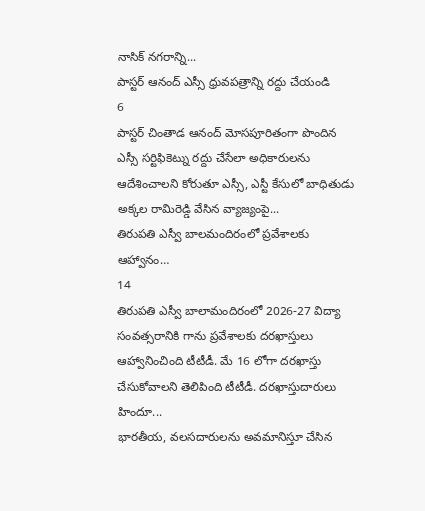నాసిక్ నగరాన్ని...
పాస్టర్ ఆనంద్ ఎస్సీ ధ్రువపత్రాన్ని రద్దు చేయండి
6
పాస్టర్ చింతాడ ఆనంద్ మోసపూరితంగా పొందిన ఎస్సీ సర్టిఫికెట్ను రద్దు చేసేలా అధికారులను ఆదేశించాలని కోరుతూ ఎస్సీ, ఎస్టీ కేసులో బాధితుడు అక్కల రామిరెడ్డి వేసిన వ్యాజ్యంపై...
తిరుపతి ఎస్వీ బాలమందిరంలో ప్రవేశాలకు ఆహ్వానం…
14
తిరుపతి ఎస్వీ బాలామందిరంలో 2026-27 విద్యా సంవత్సరానికి గాను ప్రవేశాలకు దరఖాస్తులు ఆహ్వానించింది టీటీడీ. మే 16 లోగా దరఖాస్తు చేసుకోవాలని తెలిపింది టీటీడీ. దరఖాస్తుదారులు హిందూ...
భారతీయ, వలసదారులను అవమానిస్తూ చేసిన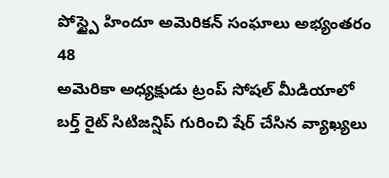పోస్ట్పై హిందూ అమెరికన్ సంఘాలు అభ్యంతరం
48
అమెరికా అధ్యక్షుడు ట్రంప్ సోషల్ మీడియాలో బర్త్ రైట్ సిటిజన్షిప్ గురించి షేర్ చేసిన వ్యాఖ్యలు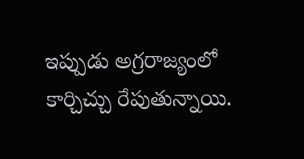ఇప్పుడు అగ్రరాజ్యంలో కార్చిచ్చు రేపుతున్నాయి.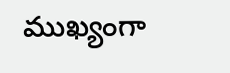ముఖ్యంగా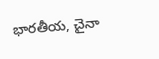భారతీయ, చైనా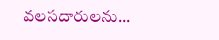వలసదారులను...